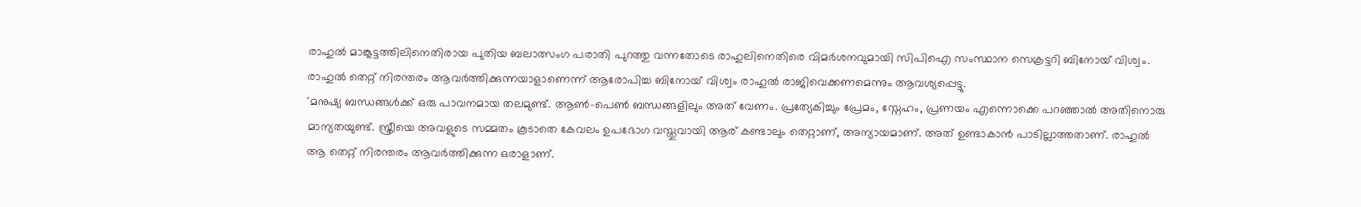രാഹുൽ മാങ്കൂട്ടത്തിലിനെതിരായ പുതിയ ബലാത്സംഗ പരാതി പുറത്തു വന്നതോടെ രാഹുലിനെതിരെ വിമർശനവുമായി സിപിഐ സംസ്ഥാന സെക്രട്ടറി ബിനോയ് വിശ്വം. രാഹുൽ തെറ്റ് നിരന്തരം ആവർത്തിക്കുന്നയാളാണെന്ന് ആരോപിച്ച ബിനോയ് വിശ്വം രാഹുൽ രാജിവെക്കണമെന്നും ആവശ്യപ്പെട്ടു.
'മനുഷ്യ ബന്ധങ്ങൾക്ക് ഒരു പാവനമായ തലമുണ്ട്. ആൺ-പെൺ ബന്ധങ്ങളിലും അത് വേണം. പ്രത്യേകിച്ചും പ്രേമം, സ്നേഹം, പ്രണയം എന്നൊക്കെ പറഞ്ഞാൽ അതിനൊരു മാന്യതയുണ്ട്. സ്ത്രീയെ അവളുടെ സമ്മതം കൂടാതെ കേവലം ഉപഭോഗ വസ്തുവായി ആര് കണ്ടാലും തെറ്റാണ്, അന്യായമാണ്. അത് ഉണ്ടാകാൻ പാടില്ലാത്തതാണ്. രാഹുൽ ആ തെറ്റ് നിരന്തരം ആവർത്തിക്കുന്ന ഒരാളാണ്.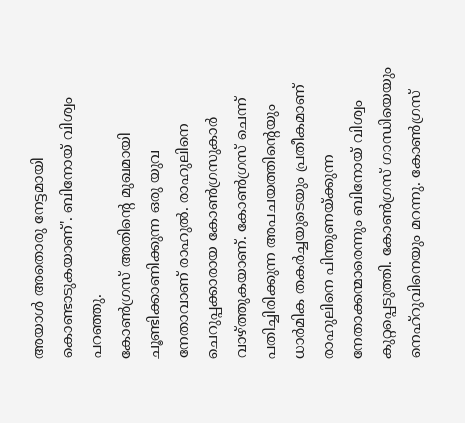അയാൾ അതൊരു നേട്ടമായി കൊണ്ടാടുകയാണ്'. ബിനോയ് വിശ്വം പറഞ്ഞു.
കോൺഗ്രസ് അതിൻ്റെ മുഖമായി ചൂണ്ടിക്കാണിക്കുന്ന ഒരു യുവ നേതാവാണ് രാഹുൽ. രാഹുലിനെ ചെറുപ്പക്കാരായ കോൺഗ്രസുകാർ വാഴ്ത്തുകയാണ്. കോൺഗ്രസ് ചെന്ന് പതിച്ചിരിക്കുന്ന അപചയത്തിൻ്റെയും ധാർമിക തകർച്ചയുടെയും പ്രതീകമാണ് രാഹുലിനെ പിന്തുണയ്ക്കുന്ന നേതാക്കന്മാരെന്നും ബിനോയ് വിശ്വം കുറ്റപ്പെടുത്തി. കോൺഗ്രസ് ഗാന്ധിയെയും നെഹ്റുവിനെയും മറന്നു. കോൺഗ്രസ്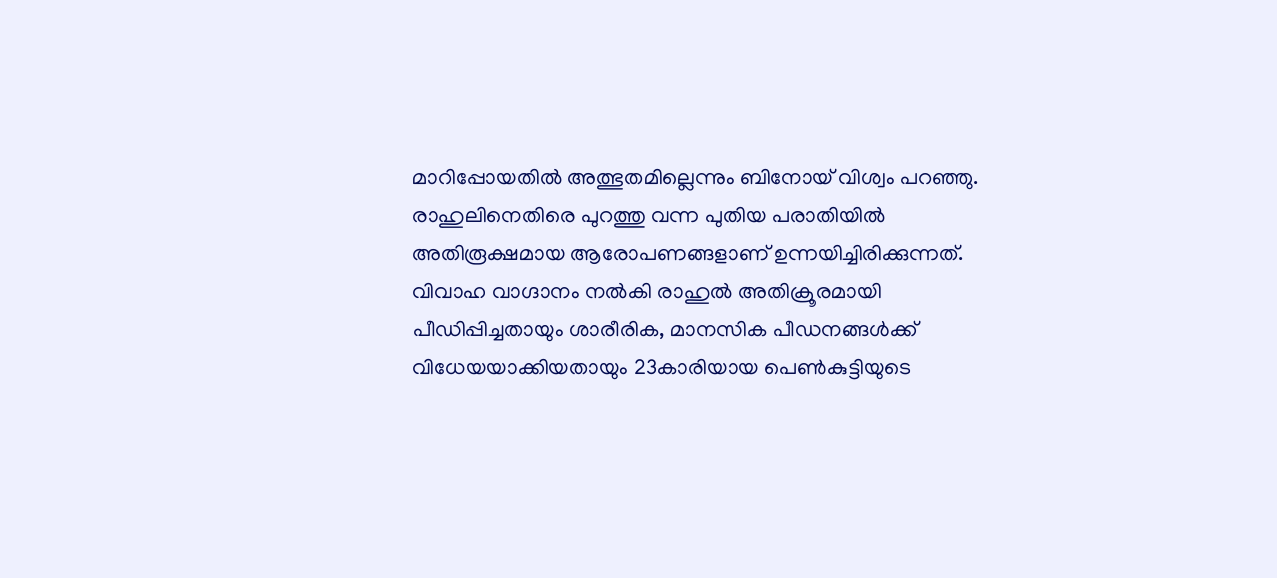മാറിപ്പോയതിൽ അത്ഭുതമില്ലെന്നും ബിനോയ് വിശ്വം പറഞ്ഞു.
രാഹുലിനെതിരെ പുറത്തു വന്ന പുതിയ പരാതിയിൽ അതിരൂക്ഷമായ ആരോപണങ്ങളാണ് ഉന്നയിച്ചിരിക്കുന്നത്. വിവാഹ വാഗ്ദാനം നൽകി രാഹുൽ അതിക്രൂരമായി പീഡിപ്പിച്ചതായും ശാരീരിക, മാനസിക പീഡനങ്ങൾക്ക് വിധേയയാക്കിയതായും 23കാരിയായ പെൺകുട്ടിയുടെ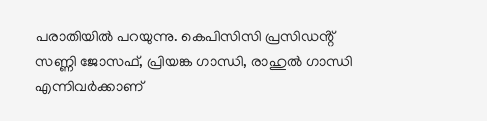പരാതിയിൽ പറയുന്നു. കെപിസിസി പ്രസിഡൻ്റ് സണ്ണി ജോസഫ്, പ്രിയങ്ക ഗാന്ധി, രാഹുൽ ഗാന്ധി എന്നിവർക്കാണ്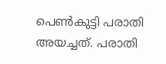പെൺകുട്ടി പരാതി അയച്ചത്. പരാതി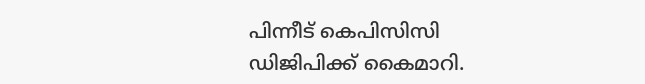പിന്നീട് കെപിസിസി ഡിജിപിക്ക് കൈമാറി.